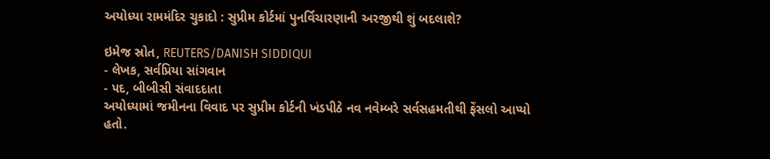અયોધ્યા રામમંદિર ચુકાદો : સુપ્રીમ કોર્ટમાં પુનર્વિચારણાની અરજીથી શું બદલાશે?

ઇમેજ સ્રોત, REUTERS/DANISH SIDDIQUI
- લેખક, સર્વપ્રિયા સાંગવાન
- પદ, બીબીસી સંવાદદાતા
અયોધ્યામાં જમીનના વિવાદ પર સુપ્રીમ કોર્ટની ખંડપીઠે નવ નવેમ્બરે સર્વસહમતીથી ફેંસલો આપ્યો હતો.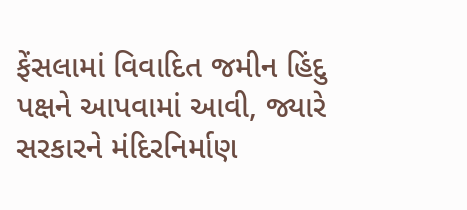ફેંસલામાં વિવાદિત જમીન હિંદુ પક્ષને આપવામાં આવી, જ્યારે સરકારને મંદિરનિર્માણ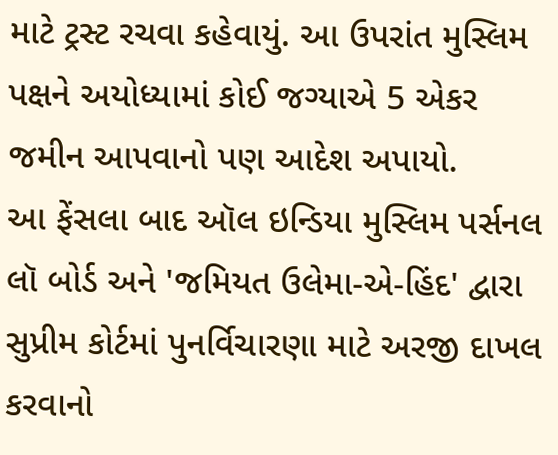માટે ટ્રસ્ટ રચવા કહેવાયું. આ ઉપરાંત મુસ્લિમ પક્ષને અયોધ્યામાં કોઈ જગ્યાએ 5 એકર જમીન આપવાનો પણ આદેશ અપાયો.
આ ફેંસલા બાદ ઑલ ઇન્ડિયા મુસ્લિમ પર્સનલ લૉ બોર્ડ અને 'જમિયત ઉલેમા-એ-હિંદ' દ્વારા સુપ્રીમ કોર્ટમાં પુનર્વિચારણા માટે અરજી દાખલ કરવાનો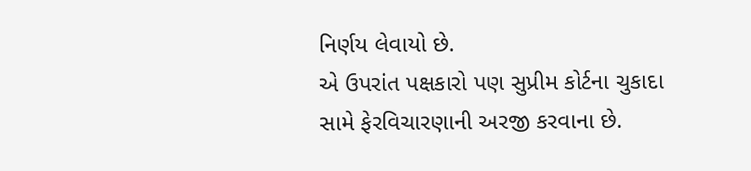નિર્ણય લેવાયો છે.
એ ઉપરાંત પક્ષકારો પણ સુપ્રીમ કોર્ટના ચુકાદા સામે ફેરવિચારણાની અરજી કરવાના છે.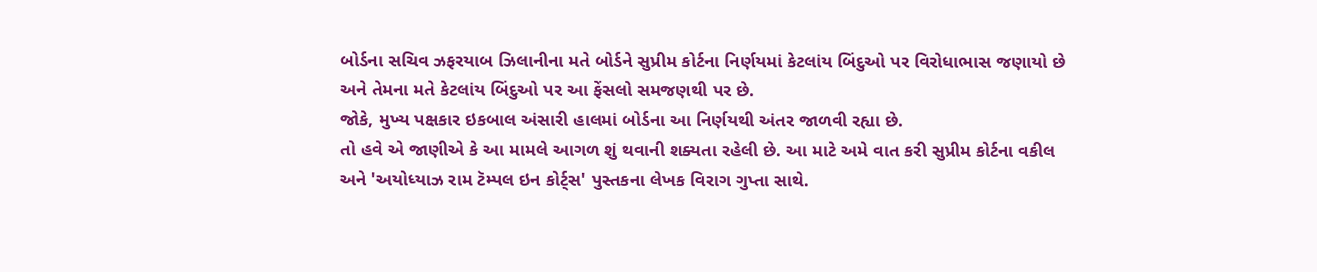બોર્ડના સચિવ ઝફરયાબ ઝિલાનીના મતે બોર્ડને સુપ્રીમ કોર્ટના નિર્ણયમાં કેટલાંય બિંદુઓ પર વિરોધાભાસ જણાયો છે અને તેમના મતે કેટલાંય બિંદુઓ પર આ ફેંસલો સમજણથી પર છે.
જોકે, મુખ્ય પક્ષકાર ઇકબાલ અંસારી હાલમાં બોર્ડના આ નિર્ણયથી અંતર જાળવી રહ્યા છે.
તો હવે એ જાણીએ કે આ મામલે આગળ શું થવાની શક્યતા રહેલી છે. આ માટે અમે વાત કરી સુપ્રીમ કોર્ટના વકીલ અને 'અયોધ્યાઝ રામ ટૅમ્પલ ઇન કોર્ટ્સ' પુસ્તકના લેખક વિરાગ ગુપ્તા સાથે.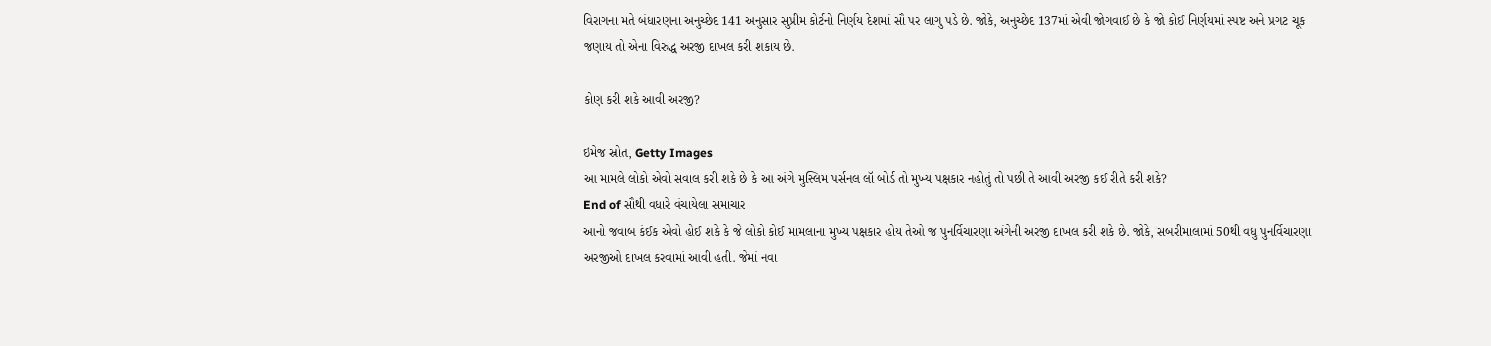વિરાગના મતે બંધારણના અનુચ્છેદ 141 અનુસાર સુપ્રીમ કોર્ટનો નિર્ણય દેશમાં સૌ પર લાગુ પડે છે. જોકે, અનુચ્છેદ 137માં એવી જોગવાઈ છે કે જો કોઈ નિર્ણયમાં સ્પષ્ટ અને પ્રગટ ચૂક જણાય તો એના વિરુદ્ધ અરજી દાખલ કરી શકાય છે.

કોણ કરી શકે આવી અરજી?

ઇમેજ સ્રોત, Getty Images
આ મામલે લોકો એવો સવાલ કરી શકે છે કે આ અંગે મુસ્લિમ પર્સનલ લૉ બોર્ડ તો મુખ્ય પક્ષકાર નહોતું તો પછી તે આવી અરજી કઈ રીતે કરી શકે?
End of સૌથી વધારે વંચાયેલા સમાચાર
આનો જવાબ કંઈક એવો હોઈ શકે કે જે લોકો કોઈ મામલાના મુખ્ય પક્ષકાર હોય તેઓ જ પુનર્વિચારણા અંગેની અરજી દાખલ કરી શકે છે. જોકે, સબરીમાલામાં 50થી વધુ પુનર્વિચારણા અરજીઓ દાખલ કરવામાં આવી હતી. જેમાં નવા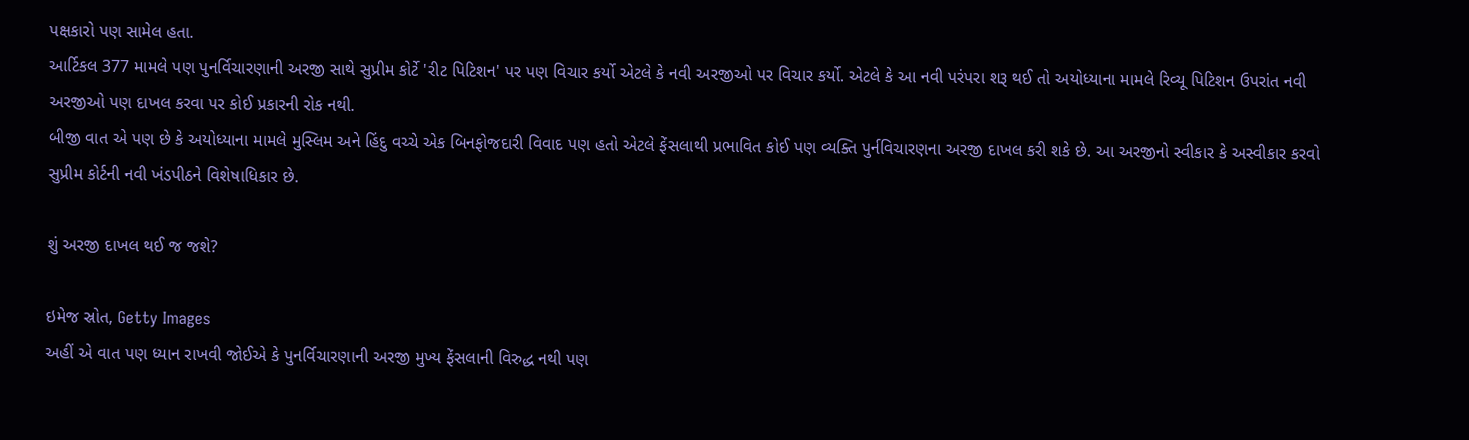પક્ષકારો પણ સામેલ હતા.
આર્ટિકલ 377 મામલે પણ પુનર્વિચારણાની અરજી સાથે સુપ્રીમ કોર્ટે 'રીટ પિટિશન' પર પણ વિચાર કર્યો એટલે કે નવી અરજીઓ પર વિચાર કર્યો. એટલે કે આ નવી પરંપરા શરૂ થઈ તો અયોધ્યાના મામલે રિવ્યૂ પિટિશન ઉપરાંત નવી અરજીઓ પણ દાખલ કરવા પર કોઈ પ્રકારની રોક નથી.
બીજી વાત એ પણ છે કે અયોધ્યાના મામલે મુસ્લિમ અને હિંદુ વચ્ચે એક બિનફોજદારી વિવાદ પણ હતો એટલે ફેંસલાથી પ્રભાવિત કોઈ પણ વ્યક્તિ પુર્નવિચારણના અરજી દાખલ કરી શકે છે. આ અરજીનો સ્વીકાર કે અસ્વીકાર કરવો સુપ્રીમ કોર્ટની નવી ખંડપીઠને વિશેષાધિકાર છે.

શું અરજી દાખલ થઈ જ જશે?

ઇમેજ સ્રોત, Getty Images
અહીં એ વાત પણ ધ્યાન રાખવી જોઈએ કે પુનર્વિચારણાની અરજી મુખ્ય ફેંસલાની વિરુદ્ધ નથી પણ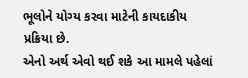ભૂલોને યોગ્ય કરવા માટેની કાયદાકીય પ્રક્રિયા છે.
એનો અર્થ એવો થઈ શકે આ મામલે પહેલાં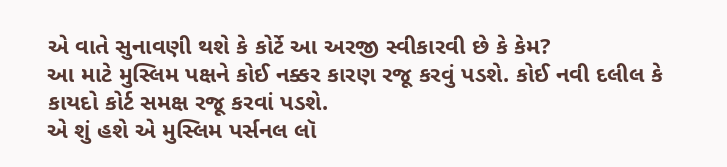એ વાતે સુનાવણી થશે કે કોર્ટે આ અરજી સ્વીકારવી છે કે કેમ?
આ માટે મુસ્લિમ પક્ષને કોઈ નક્કર કારણ રજૂ કરવું પડશે. કોઈ નવી દલીલ કે કાયદો કોર્ટ સમક્ષ રજૂ કરવાં પડશે.
એ શું હશે એ મુસ્લિમ પર્સનલ લૉ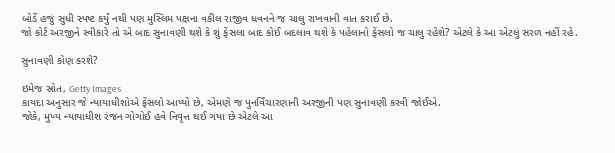બોર્ડે હજું સુધી સ્પષ્ટ કર્યું નથી પણ મુસ્લિમ પક્ષના વકીલ રાજીવ ધવનને જ ચાલુ રાખવાની વાત કરાઈ છે.
જો કોર્ટ અરજીને સ્વીકારે તો એ બાદ સુનાવણી થશે કે શું ફેંસલા બાદ કોઈ બદલાવ થશે કે પહેલાનો ફેંસલો જ ચાલુ રહેશે? એટલે કે આ એટલું સરળ નહીં રહે.

સુનાવણી કોણ કરશે?

ઇમેજ સ્રોત, Getty Images
કાયદા અનુસાર જે ન્યાયાધીશોએ ફેંસલો આપ્યો છે, એમણે જ પુનર્વિચારણાની અરજીની પણ સુનાવણી કરવી જોઈએ.
જોકે, મુખ્ય ન્યાયાધીશ રંજન ગોગોઈ હવે નિવૃત્ત થઈ ગયા છે એટલે આ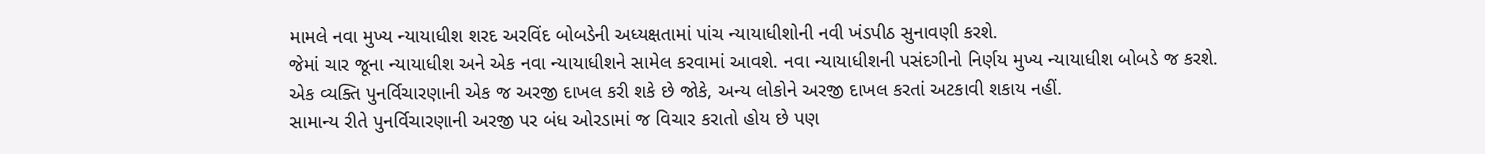મામલે નવા મુખ્ય ન્યાયાધીશ શરદ અરવિંદ બોબડેની અધ્યક્ષતામાં પાંચ ન્યાયાધીશોની નવી ખંડપીઠ સુનાવણી કરશે.
જેમાં ચાર જૂના ન્યાયાધીશ અને એક નવા ન્યાયાધીશને સામેલ કરવામાં આવશે. નવા ન્યાયાધીશની પસંદગીનો નિર્ણય મુખ્ય ન્યાયાધીશ બોબડે જ કરશે.
એક વ્યક્તિ પુનર્વિચારણાની એક જ અરજી દાખલ કરી શકે છે જોકે, અન્ય લોકોને અરજી દાખલ કરતાં અટકાવી શકાય નહીં.
સામાન્ય રીતે પુનર્વિચારણાની અરજી પર બંધ ઓરડામાં જ વિચાર કરાતો હોય છે પણ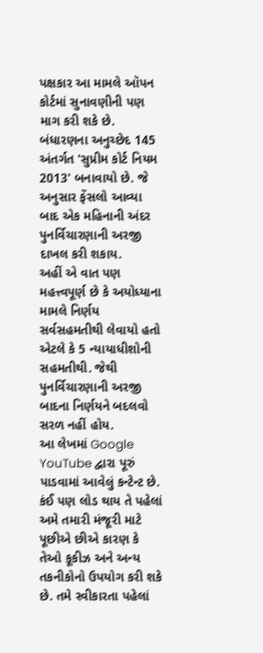પક્ષકાર આ મામલે ઑપન કોર્ટમાં સુનાવણીની પણ માગ કરી શકે છે.
બંધારણના અનુચ્છેદ 145 અંતર્ગત 'સુપ્રીમ કોર્ટ નિયમ 2013' બનાવાયો છે. જે અનુસાર ફેંસલો આવ્યા બાદ એક મહિનાની અંદર પુનર્વિચારણાની અરજી દાખલ કરી શકાય.
અહીં એ વાત પણ મહત્ત્વપૂર્ણ છે કે અયોધ્યાના મામલે નિર્ણય સર્વસહમતીથી લેવાયો હતો એટલે કે 5 ન્યાયાધીશોની સહમતીથી. જેથી પુનર્વિચારણાની અરજી બાદના નિર્ણયને બદલવો સરળ નહીં હોય.
આ લેખમાં Google YouTube દ્વારા પૂરું પાડવામાં આવેલું કન્ટેન્ટ છે. કંઈ પણ લોડ થાય તે પહેલાં અમે તમારી મંજૂરી માટે પૂછીએ છીએ કારણ કે તેઓ કૂકીઝ અને અન્ય તકનીકોનો ઉપયોગ કરી શકે છે. તમે સ્વીકારતા પહેલાં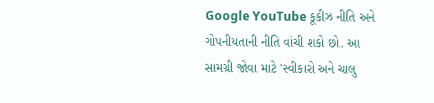Google YouTube કૂકીઝ નીતિ અને ગોપનીયતાની નીતિ વાંચી શકો છો. આ સામગ્રી જોવા માટે 'સ્વીકારો અને ચાલુ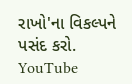રાખો'ના વિકલ્પને પસંદ કરો.
YouTube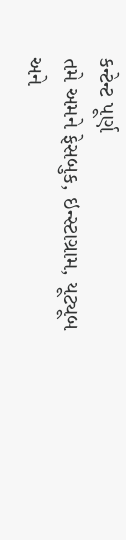કન્ટેન્ટ પૂર્ણ
તમે અમને ફેસબુક, ઇન્સ્ટાગ્રામ, યૂટ્યૂબ અને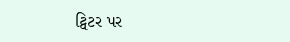ટ્વિટર પર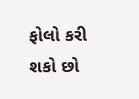ફોલો કરી શકો છો